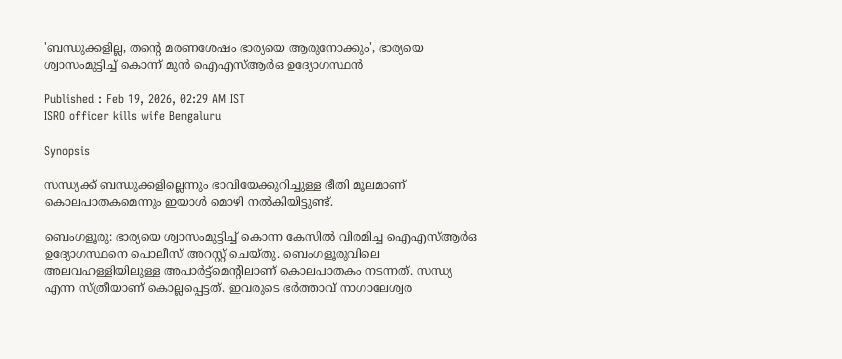'ബന്ധുക്കളില്ല, തന്റെ മരണശേഷം ഭാര്യയെ ആരുനോക്കും', ഭാര്യയെ ശ്വാസംമുട്ടിച്ച് കൊന്ന് മുൻ ഐഎസ്ആർഒ ഉദ്യോഗസ്ഥൻ

Published : Feb 19, 2026, 02:29 AM IST
ISRO officer kills wife Bengaluru

Synopsis

സന്ധ്യക്ക് ബന്ധുക്കളില്ലെന്നും ഭാവിയേക്കുറിച്ചുള്ള ഭീതി മൂലമാണ് കൊലപാതകമെന്നും ഇയാൾ മൊഴി നൽകിയിട്ടുണ്ട്.

ബെംഗളൂരു: ഭാര്യയെ ശ്വാസംമുട്ടിച്ച് കൊന്ന കേസിൽ വിരമിച്ച ഐഎസ്ആർഒ ഉദ്യോഗസ്ഥനെ പൊലീസ് അറസ്റ്റ് ചെയ്തു. ബെംഗളൂരുവിലെ അലവഹള്ളിയിലുള്ള അപാർട്ട്മെന്റിലാണ് കൊലപാതകം നടന്നത്. സന്ധ്യ എന്ന സ്ത്രീയാണ് കൊല്ലപ്പെട്ടത്. ഇവരുടെ ഭർത്താവ് നാഗാലേശ്വര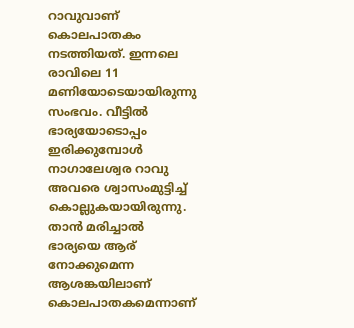റാവുവാണ് കൊലപാതകം നടത്തിയത്. ഇന്നലെ രാവിലെ 11 മണിയോടെയായിരുന്നു സംഭവം. വീട്ടിൽ ഭാര്യയോടൊപ്പം ഇരിക്കുമ്പോൾ നാഗാലേശ്വര റാവു അവരെ ശ്വാസംമുട്ടിച്ച് കൊല്ലുകയായിരുന്നു. താൻ മരിച്ചാൽ ഭാര്യയെ ആര് നോക്കുമെന്ന ആശങ്കയിലാണ് കൊലപാതകമെന്നാണ്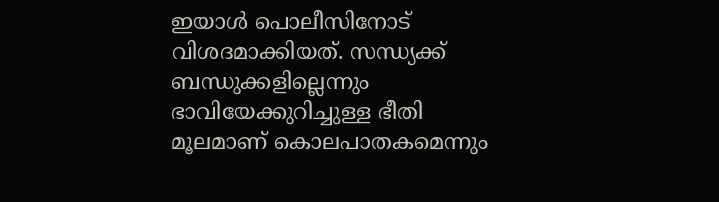ഇയാൾ പൊലീസിനോട് വിശദമാക്കിയത്. സന്ധ്യക്ക് ബന്ധുക്കളില്ലെന്നും ഭാവിയേക്കുറിച്ചുള്ള ഭീതി മൂലമാണ് കൊലപാതകമെന്നും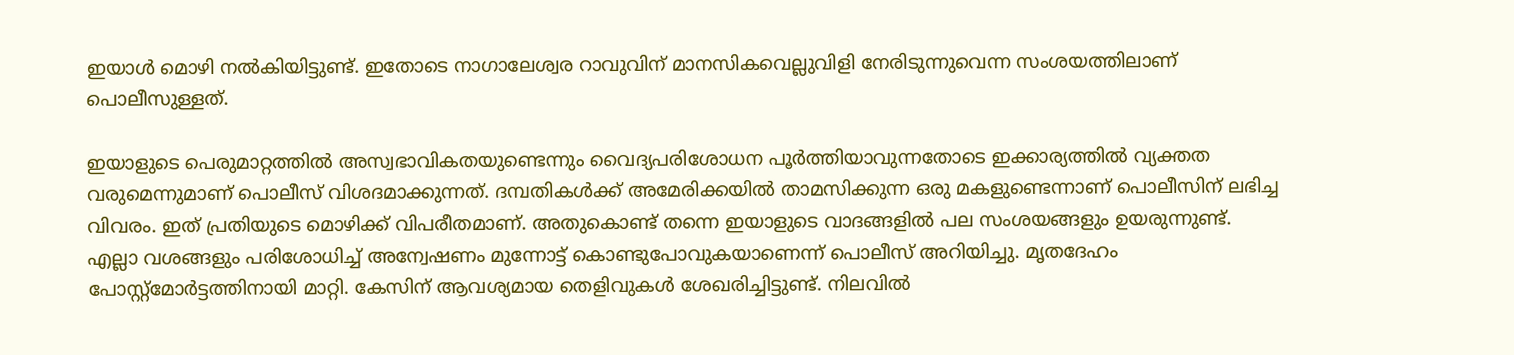ഇയാൾ മൊഴി നൽകിയിട്ടുണ്ട്. ഇതോടെ നാഗാലേശ്വര റാവുവിന് മാനസികവെല്ലുവിളി നേരിടുന്നുവെന്ന സംശയത്തിലാണ് പൊലീസുള്ളത്.

ഇയാളുടെ പെരുമാറ്റത്തിൽ അസ്വഭാവികതയുണ്ടെന്നും വൈദ്യപരിശോധന പൂർത്തിയാവുന്നതോടെ ഇക്കാര്യത്തിൽ വ്യക്തത വരുമെന്നുമാണ് പൊലീസ് വിശദമാക്കുന്നത്. ദമ്പതികൾക്ക് അമേരിക്കയിൽ താമസിക്കുന്ന ഒരു മകളുണ്ടെന്നാണ് പൊലീസിന് ലഭിച്ച വിവരം. ഇത് പ്രതിയുടെ മൊഴിക്ക് വിപരീതമാണ്. അതുകൊണ്ട് തന്നെ ഇയാളുടെ വാദങ്ങളിൽ പല സംശയങ്ങളും ഉയരുന്നുണ്ട്. എല്ലാ വശങ്ങളും പരിശോധിച്ച് അന്വേഷണം മുന്നോട്ട് കൊണ്ടുപോവുകയാണെന്ന് പൊലീസ് അറിയിച്ചു. മൃതദേഹം പോസ്റ്റ്‌മോർട്ടത്തിനായി മാറ്റി. കേസിന് ആവശ്യമായ തെളിവുകൾ ശേഖരിച്ചിട്ടുണ്ട്. നിലവിൽ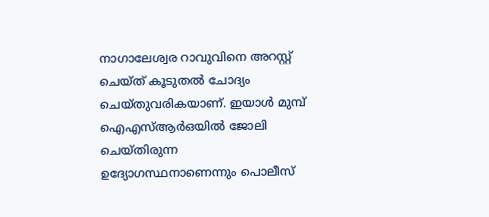നാഗാലേശ്വര റാവുവിനെ അറസ്റ്റ് ചെയ്ത് കൂടുതൽ ചോദ്യം ചെയ്തുവരികയാണ്. ഇയാൾ മുമ്പ് ഐഎസ്ആർഒയിൽ ജോലി ചെയ്തിരുന്ന ഉദ്യോഗസ്ഥനാണെന്നും പൊലീസ്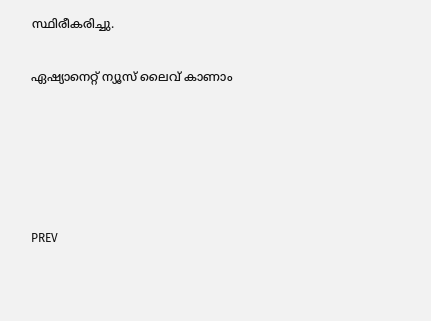സ്ഥിരീകരിച്ചു.

ഏഷ്യാനെറ്റ് ന്യൂസ് ലൈവ് കാണാം





PREV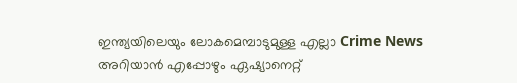ഇന്ത്യയിലെയും ലോകമെമ്പാടുമുള്ള എല്ലാ Crime News അറിയാൻ എപ്പോഴും ഏഷ്യാനെറ്റ്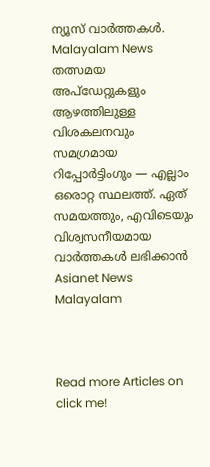ന്യൂസ് വാർത്തകൾ. Malayalam News  തത്സമയ അപ്‌ഡേറ്റുകളും ആഴത്തിലുള്ള വിശകലനവും സമഗ്രമായ റിപ്പോർട്ടിംഗും — എല്ലാം ഒരൊറ്റ സ്ഥലത്ത്. ഏത് സമയത്തും, എവിടെയും വിശ്വസനീയമായ വാർത്തകൾ ലഭിക്കാൻ Asianet News Malayalam



Read more Articles on
click me!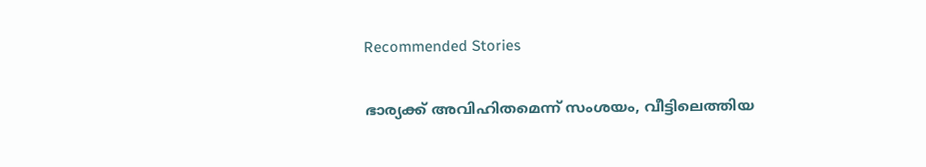Recommended Stories

ഭാര്യക്ക് അവിഹിതമെന്ന് സംശയം, വീട്ടിലെത്തിയ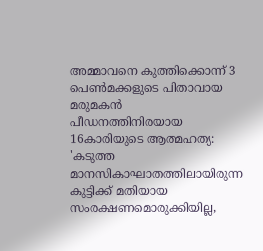അമ്മാവനെ കുത്തിക്കൊന്ന് 3 പെൺമക്കളുടെ പിതാവായ മരുമകൻ
പീഡനത്തിനിരയായ 16കാരിയുടെ ആത്മഹത്യ: 'കടുത്ത മാനസികാഘാതത്തിലായിരുന്ന കുട്ടിക്ക് മതിയായ സംരക്ഷണമൊരുക്കിയില്ല,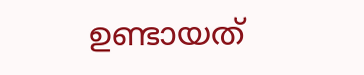ഉണ്ടായത്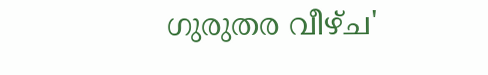ഗുരുതര വീഴ്ച'